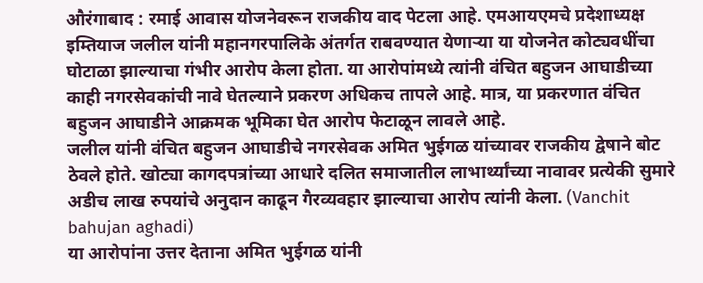औरंगाबाद : रमाई आवास योजनेवरून राजकीय वाद पेटला आहे. एमआयएमचे प्रदेशाध्यक्ष इम्तियाज जलील यांनी महानगरपालिके अंतर्गत राबवण्यात येणाऱ्या या योजनेत कोट्यवधींचा घोटाळा झाल्याचा गंभीर आरोप केला होता. या आरोपांमध्ये त्यांनी वंचित बहुजन आघाडीच्या काही नगरसेवकांची नावे घेतल्याने प्रकरण अधिकच तापले आहे. मात्र, या प्रकरणात वंचित बहुजन आघाडीने आक्रमक भूमिका घेत आरोप फेटाळून लावले आहे.
जलील यांनी वंचित बहुजन आघाडीचे नगरसेवक अमित भुईगळ यांच्यावर राजकीय द्वेषाने बोट ठेवले होते. खोट्या कागदपत्रांच्या आधारे दलित समाजातील लाभार्थ्यांच्या नावावर प्रत्येकी सुमारे अडीच लाख रुपयांचे अनुदान काढून गैरव्यवहार झाल्याचा आरोप त्यांनी केला. (Vanchit bahujan aghadi)
या आरोपांना उत्तर देताना अमित भुईगळ यांनी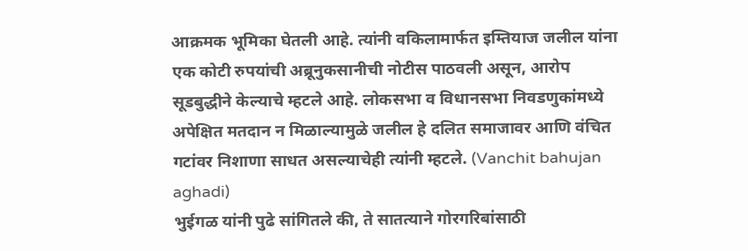आक्रमक भूमिका घेतली आहे. त्यांनी वकिलामार्फत इम्तियाज जलील यांना एक कोटी रुपयांची अब्रूनुकसानीची नोटीस पाठवली असून, आरोप सूडबुद्धीने केल्याचे म्हटले आहे. लोकसभा व विधानसभा निवडणुकांमध्ये अपेक्षित मतदान न मिळाल्यामुळे जलील हे दलित समाजावर आणि वंचित गटांवर निशाणा साधत असल्याचेही त्यांनी म्हटले. (Vanchit bahujan aghadi)
भुईगळ यांनी पुढे सांगितले की, ते सातत्याने गोरगरिबांसाठी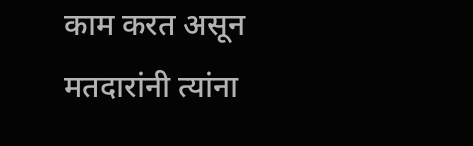काम करत असून मतदारांनी त्यांना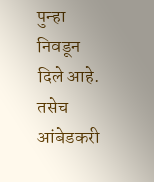पुन्हा निवडून दिले आहे. तसेच आंबेडकरी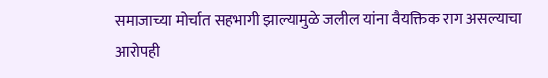समाजाच्या मोर्चात सहभागी झाल्यामुळे जलील यांना वैयक्तिक राग असल्याचा आरोपही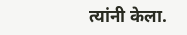त्यांनी केला.